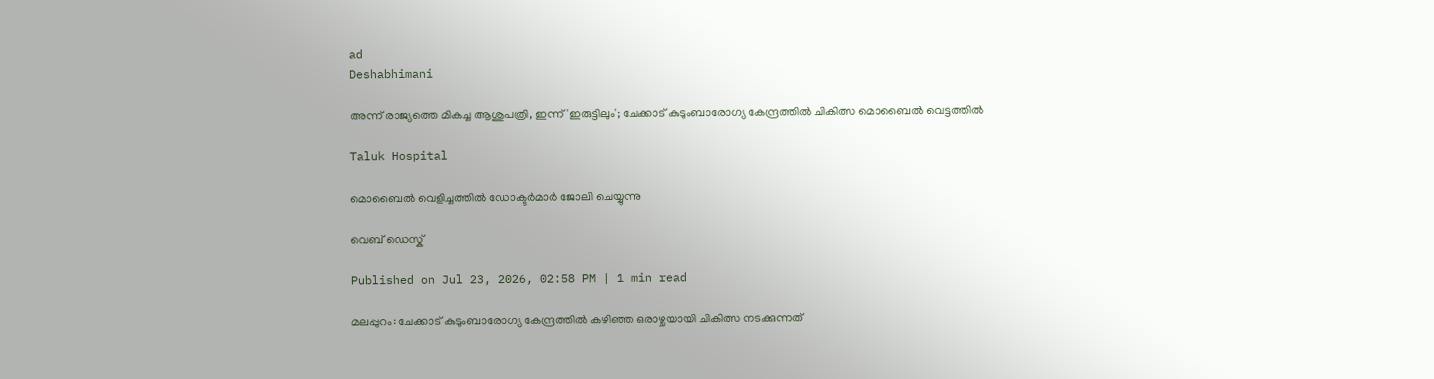ad
Deshabhimani

അന്ന് രാജ്യത്തെ മികച്ച ആശുപത്രി, ഇന്ന് 'ഇരുട്ടിലും'; ചേക്കാ‌ട് കുടുംബാരോഗ്യ കേന്ദ്രത്തിൽ ചികിത്സ മൊബൈൽ വെട്ടത്തിൽ

Taluk Hospital

മൊബൈല്‍ വെളിച്ചത്തില്‍ ഡോക്ടര്‍മാര്‍ ജോലി ചെയ്യുന്നു

വെബ് ഡെസ്ക്

Published on Jul 23, 2026, 02:58 PM | 1 min read

മലപ്പുറം: ചേക്കാട് കുടുംബാരോഗ്യ കേന്ദ്രത്തിൽ കഴിഞ്ഞ ഒരാഴ്ചയായി ചികിത്സ നടക്കുന്നത്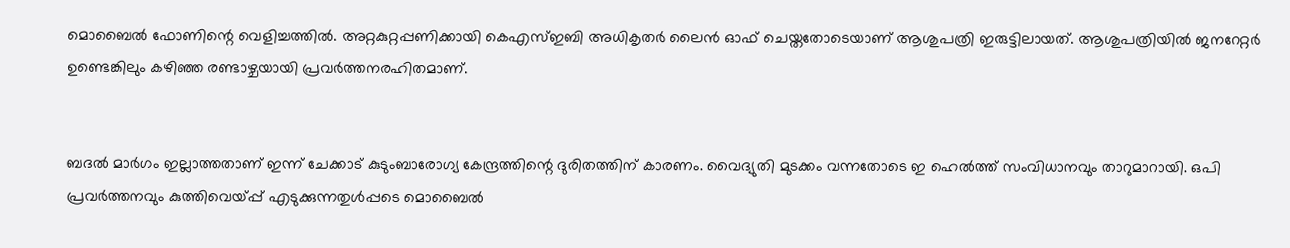മൊബൈൽ ഫോണിന്റെ വെളിച്ചത്തിൽ. അറ്റകുറ്റപ്പണിക്കായി കെഎസ്ഇബി അധികൃതർ ലൈൻ ഓഫ് ചെയ്തതോടെയാണ് ആശുപത്രി ഇരുട്ടിലായത്. ആശുപത്രിയിൽ ജനറേറ്റർ ഉണ്ടെങ്കിലും കഴിഞ്ഞ രണ്ടാഴ്ചയായി പ്രവർത്തനരഹിതമാണ്.


ബദൽ മാർഗം ഇല്ലാത്തതാണ് ഇന്ന് ചേക്കാട് കുടുംബാരോഗ്യ കേന്ദ്രത്തിന്റെ ദുരിതത്തിന് കാരണം. വൈദ്യുതി മുടക്കം വന്നതോടെ ഇ ഹെൽത്ത് സംവിധാനവും താറുമാറായി. ഒപി പ്രവർത്തനവും കുത്തിവെയ്പ്പ് എടുക്കുന്നതുൾപ്പടെ മൊബൈൽ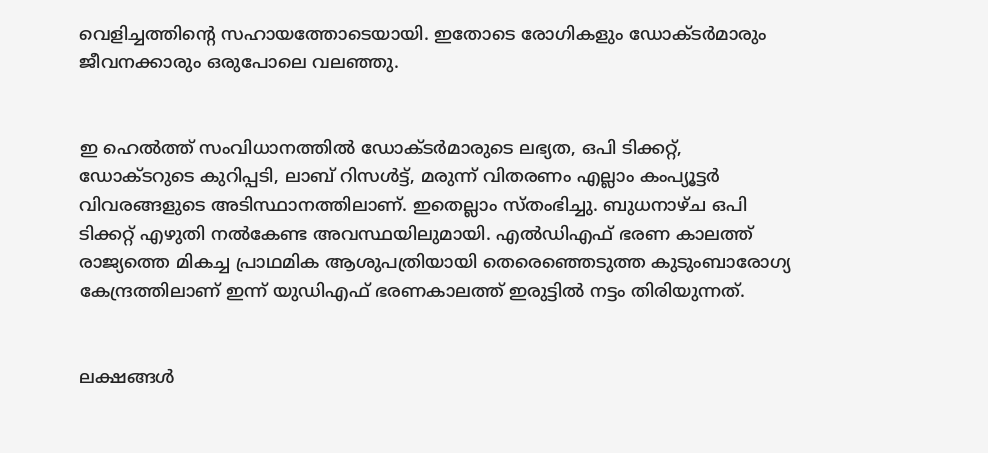വെളിച്ചത്തിന്റെ സഹായത്തോടെയായി. ഇതോടെ രോഗികളും ഡോക്ടർമാരും ജീവനക്കാരും ഒരുപോലെ വലഞ്ഞു.


ഇ ഹെൽത്ത് സംവിധാനത്തിൽ ഡോക്ടർമാരുടെ ലഭ്യത, ഒപി ടിക്കറ്റ്, ഡോക്ടറുടെ കുറിപ്പടി, ലാബ് റിസൾട്ട്, മരുന്ന് വിതരണം എല്ലാം കംപ്യൂട്ടർ വിവരങ്ങളുടെ അടിസ്ഥാനത്തിലാണ്. ഇതെല്ലാം സ്തംഭിച്ചു. ബുധനാഴ്ച ഒപി ടിക്കറ്റ് എഴുതി നൽകേണ്ട അവസ്ഥയിലുമായി. എൽഡിഎഫ് ഭരണ കാലത്ത് രാജ്യത്തെ മികച്ച പ്രാഥമിക ആശുപത്രിയായി തെരെഞ്ഞെടുത്ത കുടുംബാരോഗ്യ കേന്ദ്രത്തിലാണ് ഇന്ന് യുഡിഎഫ് ഭരണകാലത്ത് ഇരുട്ടിൽ നട്ടം തിരിയുന്നത്.


ലക്ഷങ്ങൾ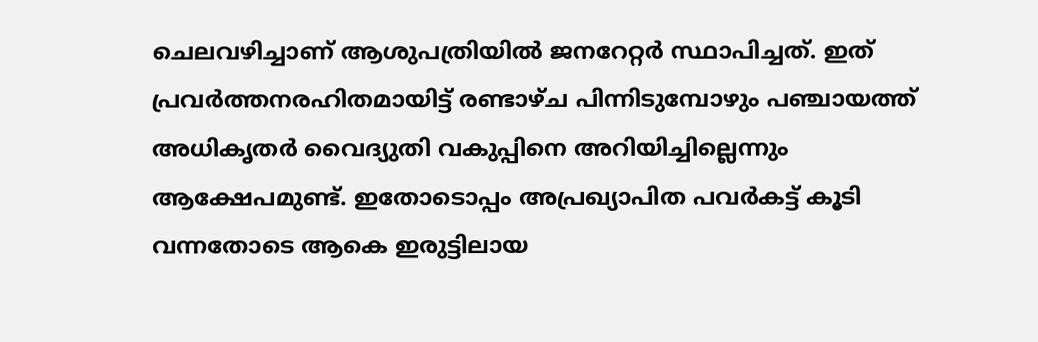ചെലവഴിച്ചാണ് ആശുപത്രിയിൽ ജനറേറ്റർ സ്ഥാപിച്ചത്. ഇത് പ്രവർത്തനരഹിതമായിട്ട് രണ്ടാഴ്ച പിന്നിടുമ്പോഴും പഞ്ചായത്ത് അധികൃതർ വൈദ്യുതി വകുപ്പിനെ അറിയിച്ചില്ലെന്നും ആക്ഷേപമുണ്ട്. ഇതോടൊപ്പം അപ്രഖ്യാപിത പവർകട്ട് കൂടി വന്നതോടെ ആകെ ഇരുട്ടിലായ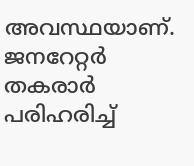അവസ്ഥയാണ്. ജനറേറ്റർ തകരാർ പരിഹരിച്ച്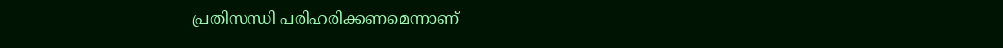പ്രതിസന്ധി പരിഹരിക്കണമെന്നാണ്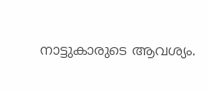നാട്ടുകാരുടെ ആവശ്യം.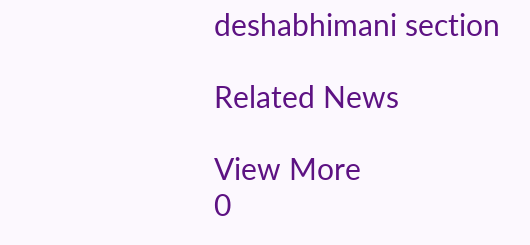deshabhimani section

Related News

View More
0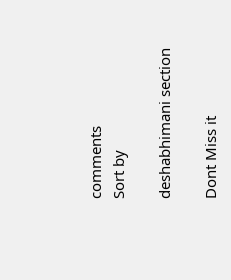comments
Sort by

deshabhimani section

Dont Miss it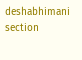deshabhimani section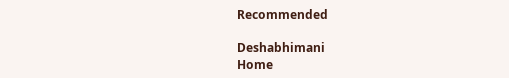Recommended

Deshabhimani
Home